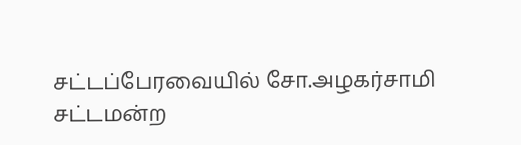சட்டப்பேரவையில் சோ.அழகர்சாமி
சட்டமன்ற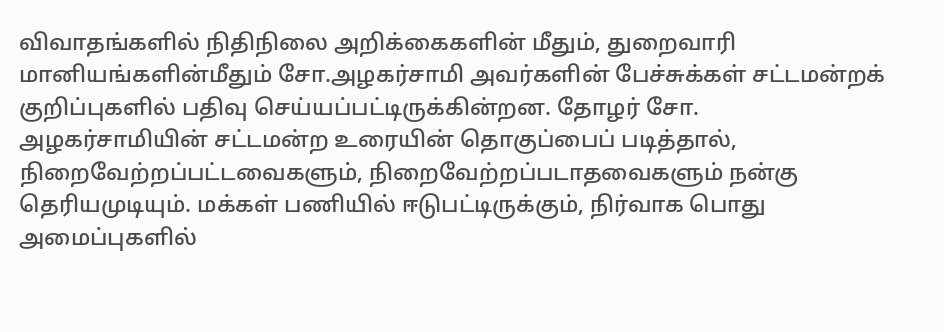விவாதங்களில் நிதிநிலை அறிக்கைகளின் மீதும், துறைவாரி மானியங்களின்மீதும் சோ.அழகர்சாமி அவர்களின் பேச்சுக்கள் சட்டமன்றக் குறிப்புகளில் பதிவு செய்யப்பட்டிருக்கின்றன. தோழர் சோ. அழகர்சாமியின் சட்டமன்ற உரையின் தொகுப்பைப் படித்தால், நிறைவேற்றப்பட்டவைகளும், நிறைவேற்றப்படாதவைகளும் நன்கு தெரியமுடியும். மக்கள் பணியில் ஈடுபட்டிருக்கும், நிர்வாக பொது அமைப்புகளில்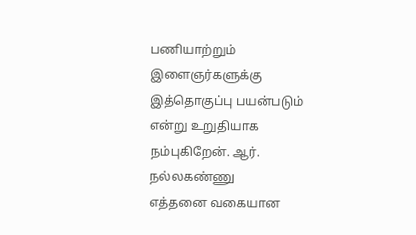பணியாற்றும் இளைஞர்களுக்கு இத்தொகுப்பு பயன்படும் என்று உறுதியாக நம்புகிறேன். ஆர். நல்லகண்ணு
எத்தனை வகையான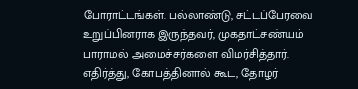போராட்டங்கள். பல்லாண்டு, சட்டப்பேரவை உறுப்பினராக இருந்தவர், முகதாட்சண்யம் பாராமல் அமைச்சர்களை விமர்சித்தார். எதிர்த்து, கோபத்தினால் கூட, தோழர்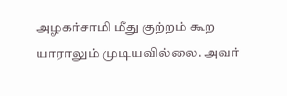அழகர்சாமி மீது குற்றம் கூற யாராலும் முடியவில்லை. அவர்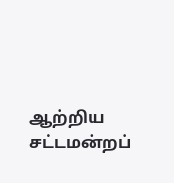ஆற்றிய சட்டமன்றப்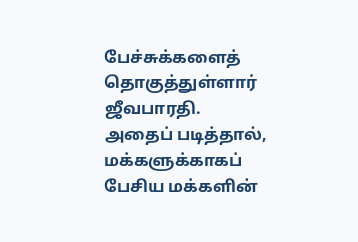பேச்சுக்களைத் தொகுத்துள்ளார் ஜீவபாரதி. அதைப் படித்தால், மக்களுக்காகப் பேசிய மக்களின்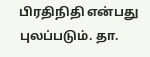பிரதிநிதி என்பது புலப்படும். தா.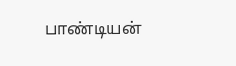பாண்டியன்